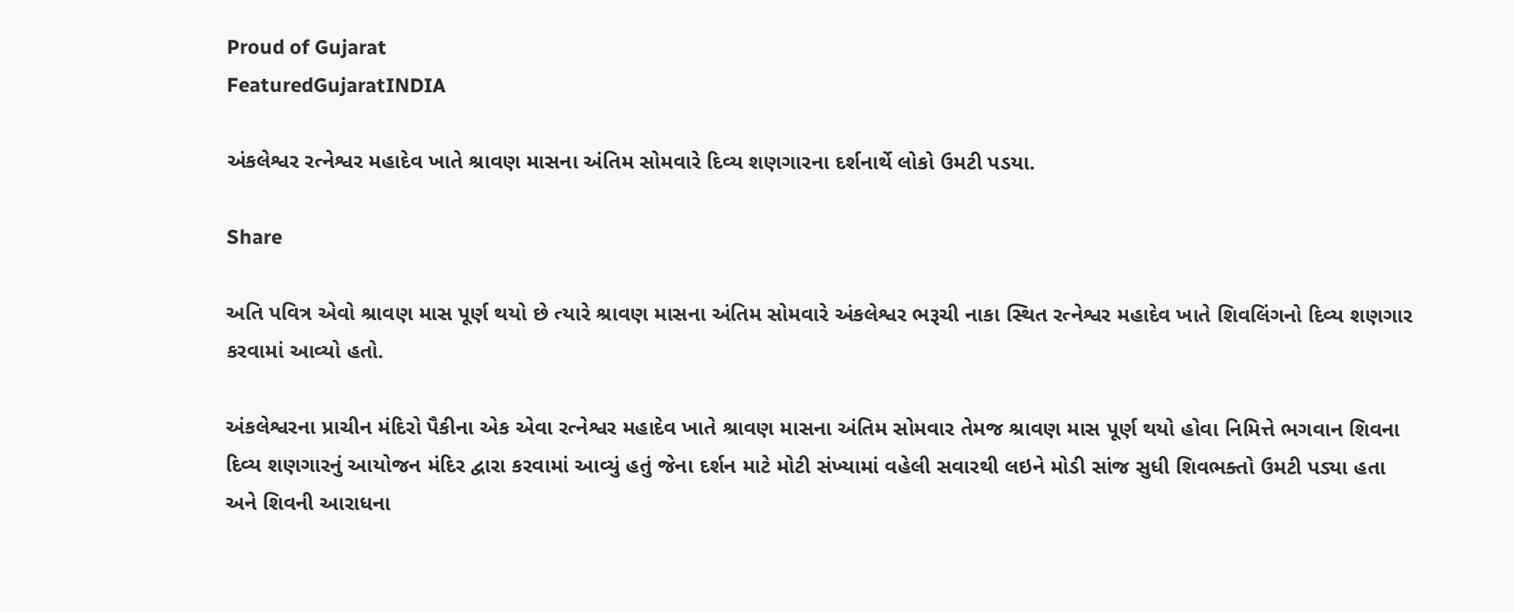Proud of Gujarat
FeaturedGujaratINDIA

અંકલેશ્વર રત્નેશ્વર મહાદેવ ખાતે શ્રાવણ માસના અંતિમ સોમવારે દિવ્ય શણગારના દર્શનાર્થે લોકો ઉમટી પડયા.

Share

અતિ પવિત્ર એવો શ્રાવણ માસ પૂર્ણ થયો છે ત્યારે શ્રાવણ માસના અંતિમ સોમવારે અંકલેશ્વર ભરૂચી નાકા સ્થિત રત્નેશ્વર મહાદેવ ખાતે શિવલિંગનો દિવ્ય શણગાર કરવામાં આવ્યો હતો.

અંકલેશ્વરના પ્રાચીન મંદિરો પૈકીના એક એવા રત્નેશ્વર મહાદેવ ખાતે શ્રાવણ માસના અંતિમ સોમવાર તેમજ શ્રાવણ માસ પૂર્ણ થયો હોવા નિમિત્તે ભગવાન શિવના દિવ્ય શણગારનું આયોજન મંદિર દ્વારા કરવામાં આવ્યું હતું જેના દર્શન માટે મોટી સંખ્યામાં વહેલી સવારથી લઇને મોડી સાંજ સુધી શિવભક્તો ઉમટી પડ્યા હતા અને શિવની આરાધના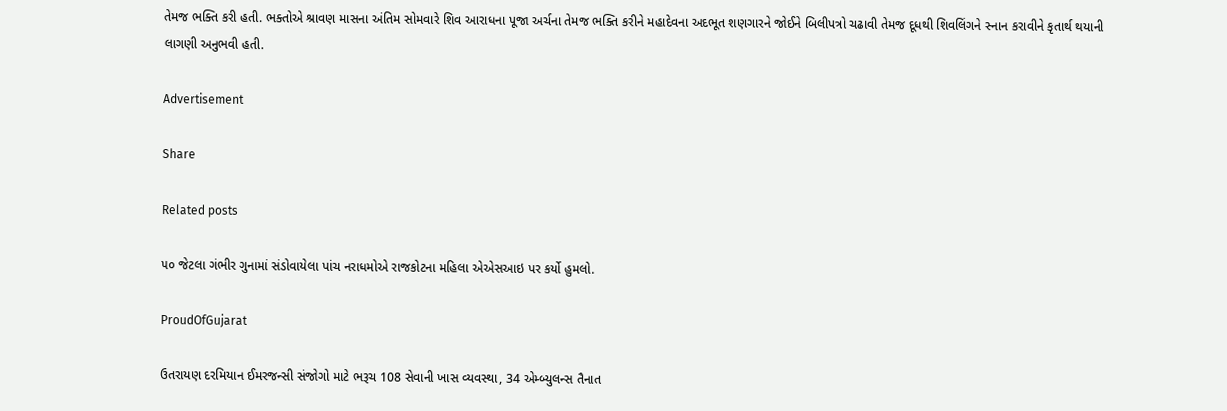તેમજ ભક્તિ કરી હતી. ભક્તોએ શ્રાવણ માસના અંતિમ સોમવારે શિવ આરાધના પૂજા અર્ચના તેમજ ભક્તિ કરીને મહાદેવના અદભૂત શણગારને જોઈને બિલીપત્રો ચઢાવી તેમજ દૂધથી શિવલિંગને સ્નાન કરાવીને કૃતાર્થ થયાની લાગણી અનુભવી હતી.

Advertisement

Share

Related posts

૫૦ જેટલા ગંભીર ગુનામાં સંડોવાયેલા પાંચ નરાધમોએ રાજકોટના મહિલા એએસઆઇ પર કર્યો હુમલો.

ProudOfGujarat

ઉતરાયણ દરમિયાન ઈમરજન્સી સંજોગો માટે ભરૂચ 108 સેવાની ખાસ વ્યવસ્થા, 34 એમ્બ્યુલન્સ તૈનાત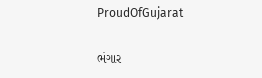ProudOfGujarat

ભંગાર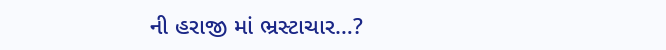ની હરાજી માં ભ્રસ્ટાચાર…?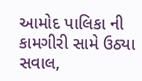આમોદ પાલિકા ની કામગીરી સામે ઉઠ્યા સવાલ,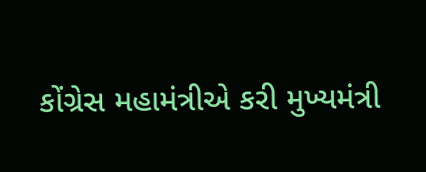કોંગ્રેસ મહામંત્રીએ કરી મુખ્યમંત્રી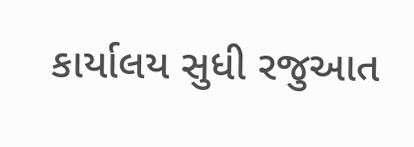કાર્યાલય સુધી રજુઆત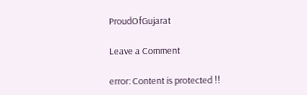ProudOfGujarat

Leave a Comment

error: Content is protected !!